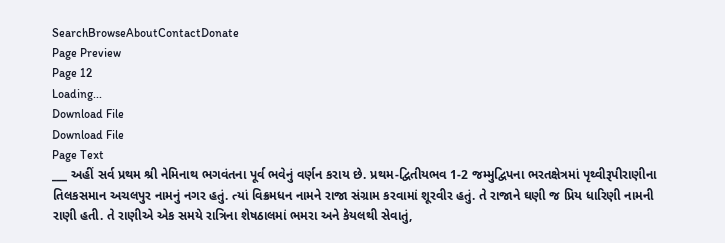SearchBrowseAboutContactDonate
Page Preview
Page 12
Loading...
Download File
Download File
Page Text
___ અહીં સર્વ પ્રથમ શ્રી નેમિનાથ ભગવંતના પૂર્વ ભવેનું વર્ણન કરાય છે. પ્રથમ-દ્વિતીયભવ 1-2 જમ્મુદ્વિપના ભરતક્ષેત્રમાં પૃથ્વીરૂપીરાણીના તિલકસમાન અચલપુર નામનું નગર હતું. ત્યાં વિક્રમધન નામને રાજા સંગ્રામ કરવામાં શૂરવીર હતું. તે રાજાને ઘણી જ પ્રિય ધારિણી નામની રાણી હતી. તે રાણીએ એક સમયે રાત્રિના શેષઠાલમાં ભમરા અને કેયલથી સેવાતું,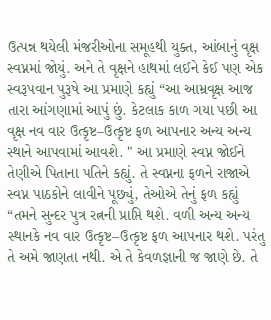ઉત્પન્ન થયેલી મંજરીઓના સમૂહથી યુક્ત, આંબાનું વૃક્ષ સ્વપ્નમાં જોયું. અને તે વૃક્ષને હાથમાં લઈને કેઈ પણ એક સ્વરૂપવાન પુરૂષે આ પ્રમાણે કહ્યું “આ આમ્રવૃક્ષ આજ તારા આંગણામાં આપું છું. કેટલાક કાળ ગયા પછી આ વૃક્ષ નવ વાર ઉત્કૃષ્ટ–ઉત્કૃષ્ટ ફળ આપનાર અન્ય અન્ય સ્થાને આપવામાં આવશે. " આ પ્રમાણે સ્વપ્ન જોઈને તેણીએ પિતાના પતિને કહ્યું. તે સ્વપ્નના ફળને રાજાએ સ્વપ્ન પાઠકોને લાવીને પૂછ્યું, તેઓએ તેનું ફળ કહ્યું “તમને સુન્દર પુત્ર રત્નની પ્રાપ્તિ થશે. વળી અન્ય અન્ય સ્થાનકે નવ વાર ઉત્કૃષ્ટ–ઉત્કૃષ્ટ ફળ આપનાર થશે. પરંતુ તે અમે જાણતા નથી. એ તે કેવળજ્ઞાની જ જાણે છે. તે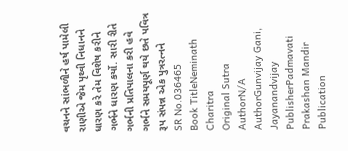વચનને સાંભળીને હર્ષ પામેલી રાણીએ જેમ પૃથ્વી નિધાનને ધારણ કરે તેમ વિશેષ કરીને ગર્ભને ધારણ કર્યો. સારી રીતે ગર્ભની પ્રતિપાલના કરી હવે ગર્ભને સમયપૂર્ણ થયે છતે પવિત્ર રૂપ સંપન્ન એક પુત્રરત્નને
SR No.036465
Book TitleNeminath Charitra
Original Sutra AuthorN/A
AuthorGunvijay Gani, Jayanandvijay
PublisherPadmavati Prakashan Mandir
Publication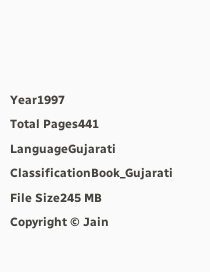Year1997
Total Pages441
LanguageGujarati
ClassificationBook_Gujarati
File Size245 MB
Copyright © Jain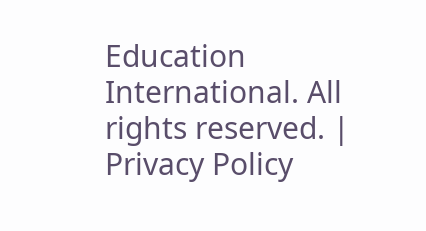Education International. All rights reserved. | Privacy Policy